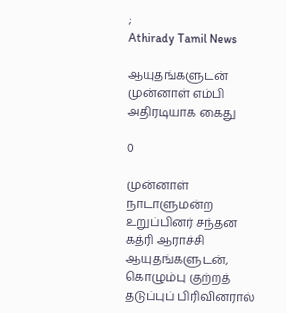;
Athirady Tamil News

ஆயுதங்களுடன் முன்னாள் எம்பி அதிரடியாக கைது

0

முன்னாள் நாடாளுமன்ற உறுப்பினர் சந்தன கத்ரி ஆராச்சி ஆயுதங்களுடன், கொழும்பு குற்றத் தடுப்புப் பிரிவினரால்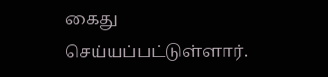கைது செய்யப்பட்டுள்ளார்.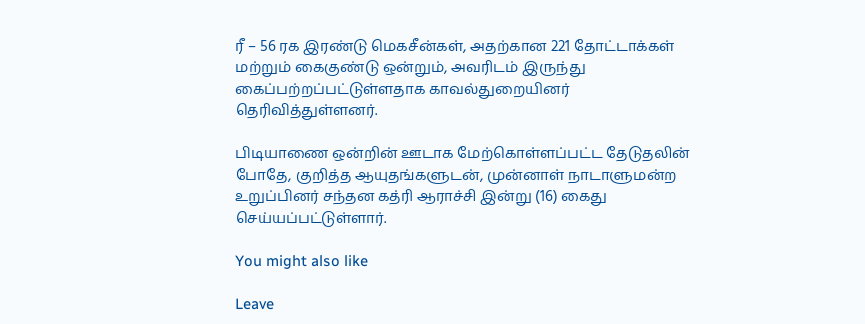ரீ – 56 ரக இரண்டு மெகசீன்கள், அதற்கான 221 தோட்டாக்கள் மற்றும் கைகுண்டு ஒன்றும், அவரிடம் இருந்து கைப்பற்றப்பட்டுள்ளதாக காவல்துறையினர் தெரிவித்துள்ளனர்.

பிடியாணை ஒன்றின் ஊடாக மேற்கொள்ளப்பட்ட தேடுதலின் போதே, குறித்த ஆயுதங்களுடன், முன்னாள் நாடாளுமன்ற உறுப்பினர் சந்தன கத்ரி ஆராச்சி இன்று (16) கைது செய்யப்பட்டுள்ளார்.

You might also like

Leave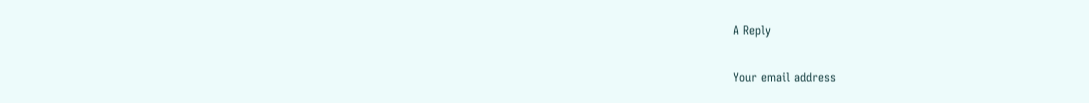A Reply

Your email address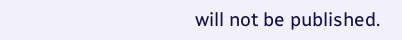will not be published.